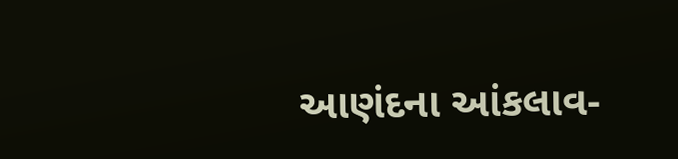આણંદના આંકલાવ-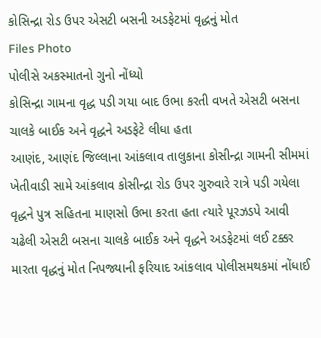કોસિન્દ્રા રોડ ઉપર એસટી બસની અડફેટમાં વૃદ્ધનું મોત
Files Photo
પોલીસે અકસ્માતનો ગુનો નોંધ્યો
કોસિન્દ્રા ગામના વૃદ્ધ પડી ગયા બાદ ઉભા કરતી વખતે એસટી બસના ચાલકે બાઈક અને વૃદ્ધને અડફેટે લીધા હતા
આણંદ, આણંદ જિલ્લાના આંકલાવ તાલુકાના કોસીન્દ્રા ગામની સીમમાં ખેતીવાડી સામે આંકલાવ કોસીન્દ્રા રોડ ઉપર ગુરુવારે રાત્રે પડી ગયેલા વૃદ્ધને પુત્ર સહિતના માણસો ઉભા કરતા હતા ત્યારે પૂરઝડપે આવી ચઢેલી એસટી બસના ચાલકે બાઈક અને વૃદ્ધને અડફેટમાં લઈ ટક્કર મારતા વૃદ્ધનું મોત નિપજ્યાની ફરિયાદ આંકલાવ પોલીસમથકમાં નોંધાઈ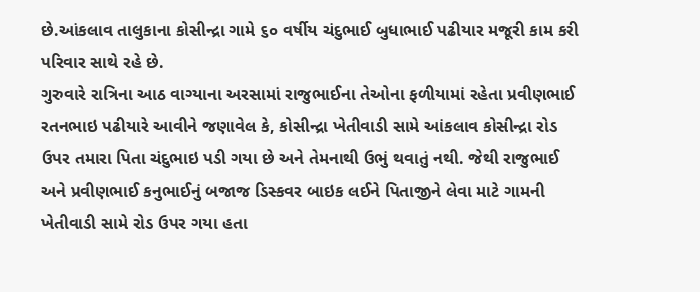છે.આંકલાવ તાલુકાના કોસીન્દ્રા ગામે ૬૦ વર્ષીય ચંદુભાઈ બુધાભાઈ પઢીયાર મજૂરી કામ કરી પરિવાર સાથે રહે છે.
ગુરુવારે રાત્રિના આઠ વાગ્યાના અરસામાં રાજુભાઈના તેઓના ફળીયામાં રહેતા પ્રવીણભાઈ રતનભાઇ પઢીયારે આવીને જણાવેલ કે, કોસીન્દ્રા ખેતીવાડી સામે આંકલાવ કોસીન્દ્રા રોડ ઉપર તમારા પિતા ચંદુભાઇ પડી ગયા છે અને તેમનાથી ઉભું થવાતું નથી. જેથી રાજુભાઈ અને પ્રવીણભાઈ કનુભાઈનું બજાજ ડિસ્કવર બાઇક લઈને પિતાજીને લેવા માટે ગામની ખેતીવાડી સામે રોડ ઉપર ગયા હતા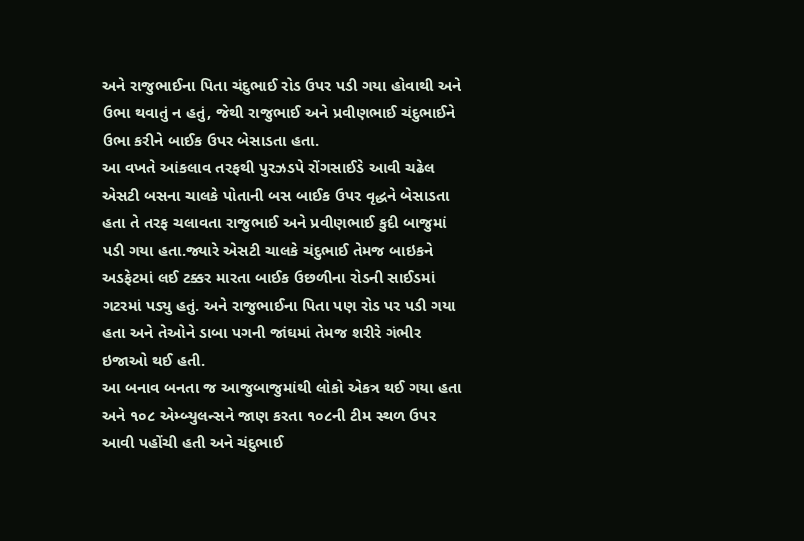અને રાજુભાઈના પિતા ચંદુભાઈ રોડ ઉપર પડી ગયા હોવાથી અને ઉભા થવાતું ન હતું, જેથી રાજુભાઈ અને પ્રવીણભાઈ ચંદુભાઈને ઉભા કરીને બાઈક ઉપર બેસાડતા હતા.
આ વખતે આંકલાવ તરફથી પુરઝડપે રોંગસાઈડે આવી ચઢેલ એસટી બસના ચાલકે પોતાની બસ બાઈક ઉપર વૃદ્ધને બેસાડતા હતા તે તરફ ચલાવતા રાજુભાઈ અને પ્રવીણભાઈ કુદી બાજુમાં પડી ગયા હતા.જ્યારે એસટી ચાલકે ચંદુભાઈ તેમજ બાઇકને અડફેટમાં લઈ ટક્કર મારતા બાઈક ઉછળીના રોડની સાઈડમાં ગટરમાં પડ્યુ હતું. અને રાજુભાઈના પિતા પણ રોડ પર પડી ગયા હતા અને તેઓને ડાબા પગની જાંઘમાં તેમજ શરીરે ગંભીર ઇજાઓ થઈ હતી.
આ બનાવ બનતા જ આજુબાજુમાંથી લોકો એકત્ર થઈ ગયા હતા અને ૧૦૮ એમ્બ્યુલન્સને જાણ કરતા ૧૦૮ની ટીમ સ્થળ ઉપર આવી પહોંચી હતી અને ચંદુભાઈ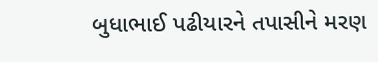બુધાભાઈ પઢીયારને તપાસીને મરણ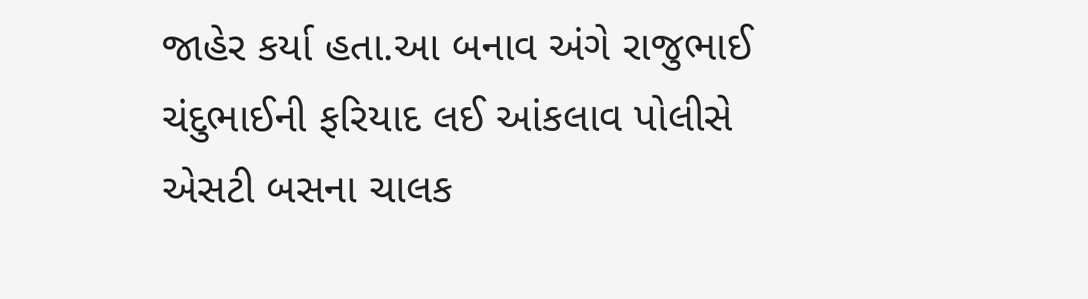જાહેર કર્યા હતા.આ બનાવ અંગે રાજુભાઈ ચંદુભાઈની ફરિયાદ લઈ આંકલાવ પોલીસે એસટી બસના ચાલક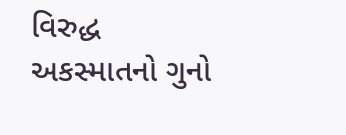વિરુદ્ધ અકસ્માતનો ગુનો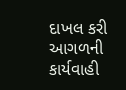દાખલ કરી આગળની કાર્યવાહી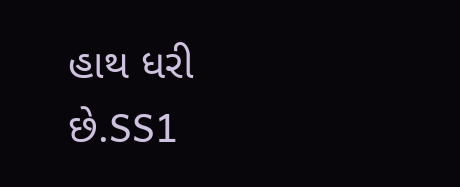હાથ ધરી છે.SS1